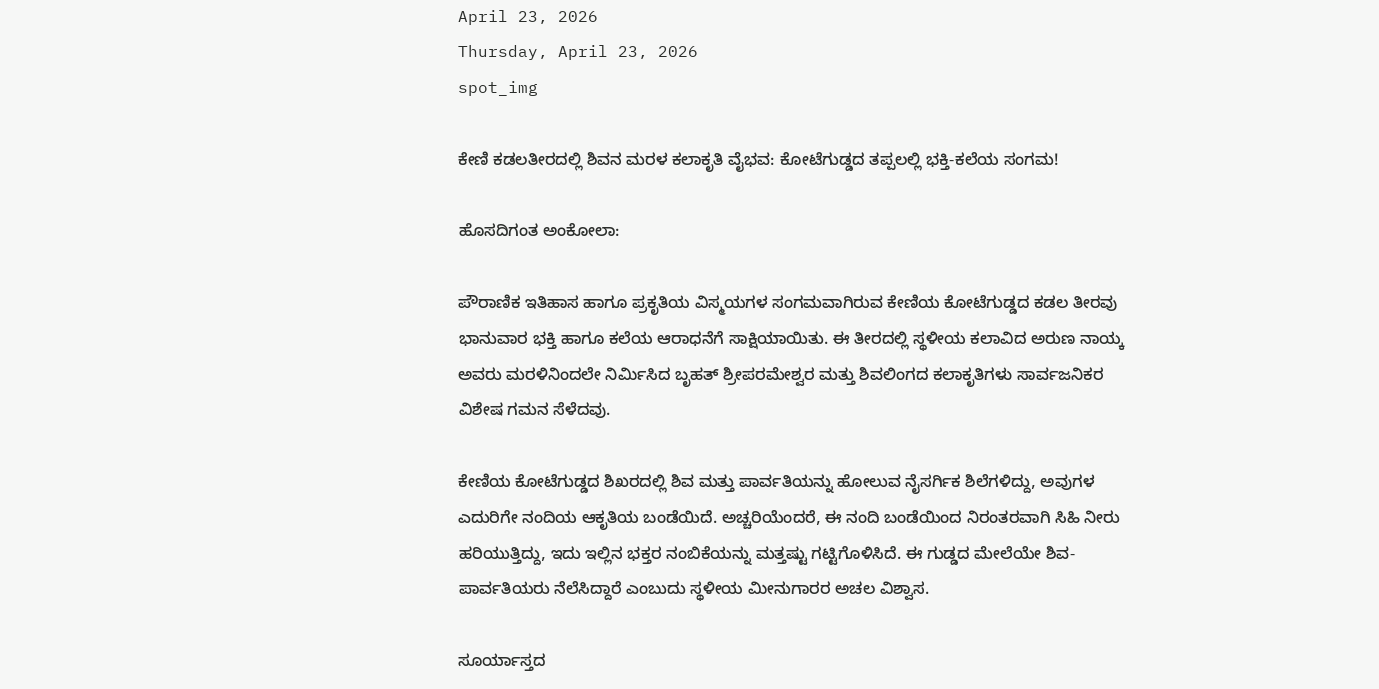April 23, 2026
Thursday, April 23, 2026
spot_img

ಕೇಣಿ ಕಡಲತೀರದಲ್ಲಿ ಶಿವನ ಮರಳ ಕಲಾಕೃತಿ ವೈಭವ: ಕೋಟೆಗುಡ್ಡದ ತಪ್ಪಲಲ್ಲಿ ಭಕ್ತಿ-ಕಲೆಯ ಸಂಗಮ!

ಹೊಸದಿಗಂತ ಅಂಕೋಲಾ:

ಪೌರಾಣಿಕ ಇತಿಹಾಸ ಹಾಗೂ ಪ್ರಕೃತಿಯ ವಿಸ್ಮಯಗಳ ಸಂಗಮವಾಗಿರುವ ಕೇಣಿಯ ಕೋಟೆಗುಡ್ಡದ ಕಡಲ ತೀರವು ಭಾನುವಾರ ಭಕ್ತಿ ಹಾಗೂ ಕಲೆಯ ಆರಾಧನೆಗೆ ಸಾಕ್ಷಿಯಾಯಿತು. ಈ ತೀರದಲ್ಲಿ ಸ್ಥಳೀಯ ಕಲಾವಿದ ಅರುಣ ನಾಯ್ಕ ಅವರು ಮರಳಿನಿಂದಲೇ ನಿರ್ಮಿಸಿದ ಬೃಹತ್ ಶ್ರೀಪರಮೇಶ್ವರ ಮತ್ತು ಶಿವಲಿಂಗದ ಕಲಾಕೃತಿಗಳು ಸಾರ್ವಜನಿಕರ ವಿಶೇಷ ಗಮನ ಸೆಳೆದವು.

ಕೇಣಿಯ ಕೋಟೆಗುಡ್ಡದ ಶಿಖರದಲ್ಲಿ ಶಿವ ಮತ್ತು ಪಾರ್ವತಿಯನ್ನು ಹೋಲುವ ನೈಸರ್ಗಿಕ ಶಿಲೆಗಳಿದ್ದು, ಅವುಗಳ ಎದುರಿಗೇ ನಂದಿಯ ಆಕೃತಿಯ ಬಂಡೆಯಿದೆ. ಅಚ್ಚರಿಯೆಂದರೆ, ಈ ನಂದಿ ಬಂಡೆಯಿಂದ ನಿರಂತರವಾಗಿ ಸಿಹಿ ನೀರು ಹರಿಯುತ್ತಿದ್ದು, ಇದು ಇಲ್ಲಿನ ಭಕ್ತರ ನಂಬಿಕೆಯನ್ನು ಮತ್ತಷ್ಟು ಗಟ್ಟಿಗೊಳಿಸಿದೆ. ಈ ಗುಡ್ಡದ ಮೇಲೆಯೇ ಶಿವ-ಪಾರ್ವತಿಯರು ನೆಲೆಸಿದ್ದಾರೆ ಎಂಬುದು ಸ್ಥಳೀಯ ಮೀನುಗಾರರ ಅಚಲ ವಿಶ್ವಾಸ.

ಸೂರ್ಯಾಸ್ತದ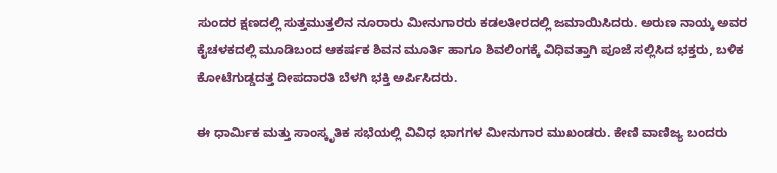ಸುಂದರ ಕ್ಷಣದಲ್ಲಿ ಸುತ್ತಮುತ್ತಲಿನ ನೂರಾರು ಮೀನುಗಾರರು ಕಡಲತೀರದಲ್ಲಿ ಜಮಾಯಿಸಿದರು. ಅರುಣ ನಾಯ್ಕ ಅವರ ಕೈಚಳಕದಲ್ಲಿ ಮೂಡಿಬಂದ ಆಕರ್ಷಕ ಶಿವನ ಮೂರ್ತಿ ಹಾಗೂ ಶಿವಲಿಂಗಕ್ಕೆ ವಿಧಿವತ್ತಾಗಿ ಪೂಜೆ ಸಲ್ಲಿಸಿದ ಭಕ್ತರು, ಬಳಿಕ ಕೋಟೆಗುಡ್ಡದತ್ತ ದೀಪದಾರತಿ ಬೆಳಗಿ ಭಕ್ತಿ ಅರ್ಪಿಸಿದರು.

ಈ ಧಾರ್ಮಿಕ ಮತ್ತು ಸಾಂಸ್ಕೃತಿಕ ಸಭೆಯಲ್ಲಿ ವಿವಿಧ ಭಾಗಗಳ ಮೀನುಗಾರ ಮುಖಂಡರು. ಕೇಣಿ ವಾಣಿಜ್ಯ ಬಂದರು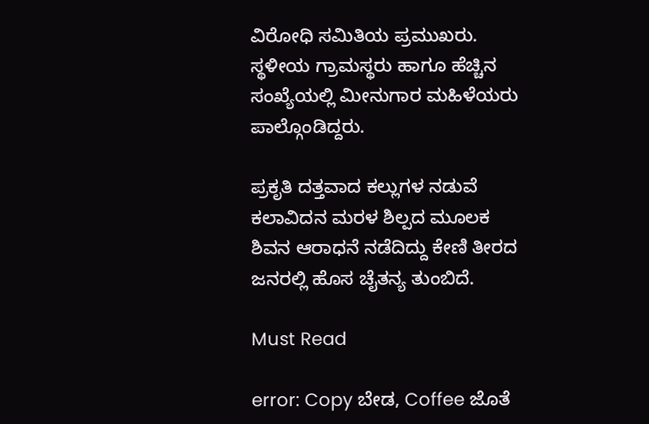ವಿರೋಧಿ ಸಮಿತಿಯ ಪ್ರಮುಖರು. ಸ್ಥಳೀಯ ಗ್ರಾಮಸ್ಥರು ಹಾಗೂ ಹೆಚ್ಚಿನ ಸಂಖ್ಯೆಯಲ್ಲಿ ಮೀನುಗಾರ ಮಹಿಳೆಯರು ಪಾಲ್ಗೊಂಡಿದ್ದರು.

ಪ್ರಕೃತಿ ದತ್ತವಾದ ಕಲ್ಲುಗಳ ನಡುವೆ ಕಲಾವಿದನ ಮರಳ ಶಿಲ್ಪದ ಮೂಲಕ ಶಿವನ ಆರಾಧನೆ ನಡೆದಿದ್ದು ಕೇಣಿ ತೀರದ ಜನರಲ್ಲಿ ಹೊಸ ಚೈತನ್ಯ ತುಂಬಿದೆ.

Must Read

error: Copy ಬೇಡ, Coffee ಜೊತೆ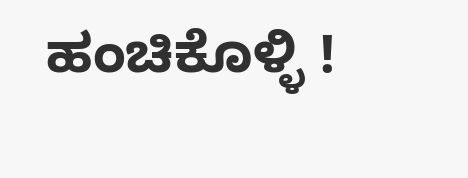ಹಂಚಿಕೊಳ್ಳಿ !